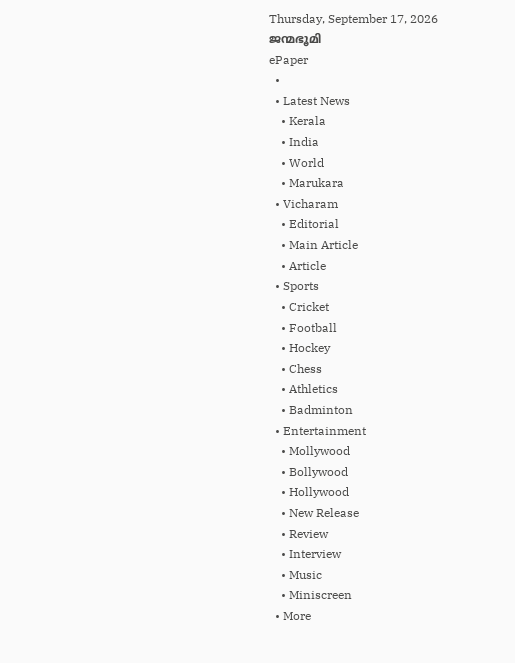Thursday, September 17, 2026
ജന്മഭൂമി
ePaper
  •
  • Latest News
    • Kerala
    • India
    • World
    • Marukara
  • Vicharam
    • Editorial
    • Main Article
    • Article
  • Sports
    • Cricket
    • Football
    • Hockey
    • Chess
    • Athletics
    • Badminton
  • Entertainment
    • Mollywood
    • Bollywood
    • Hollywood
    • New Release
    • Review
    • Interview
    • Music
    • Miniscreen
  • More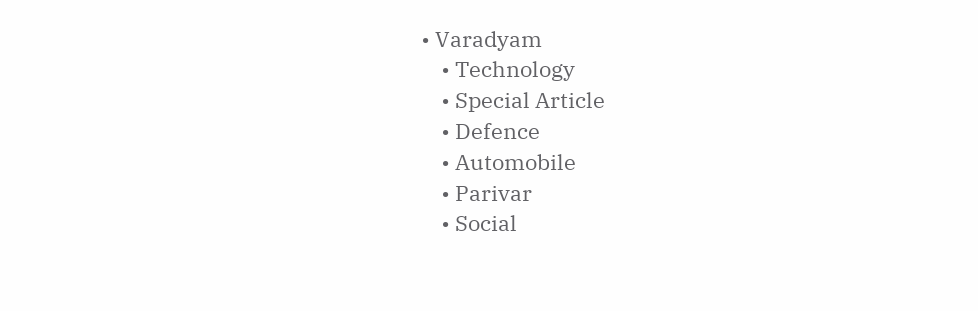• Varadyam
    • Technology
    • Special Article
    • Defence
    • Automobile
    • Parivar
    • Social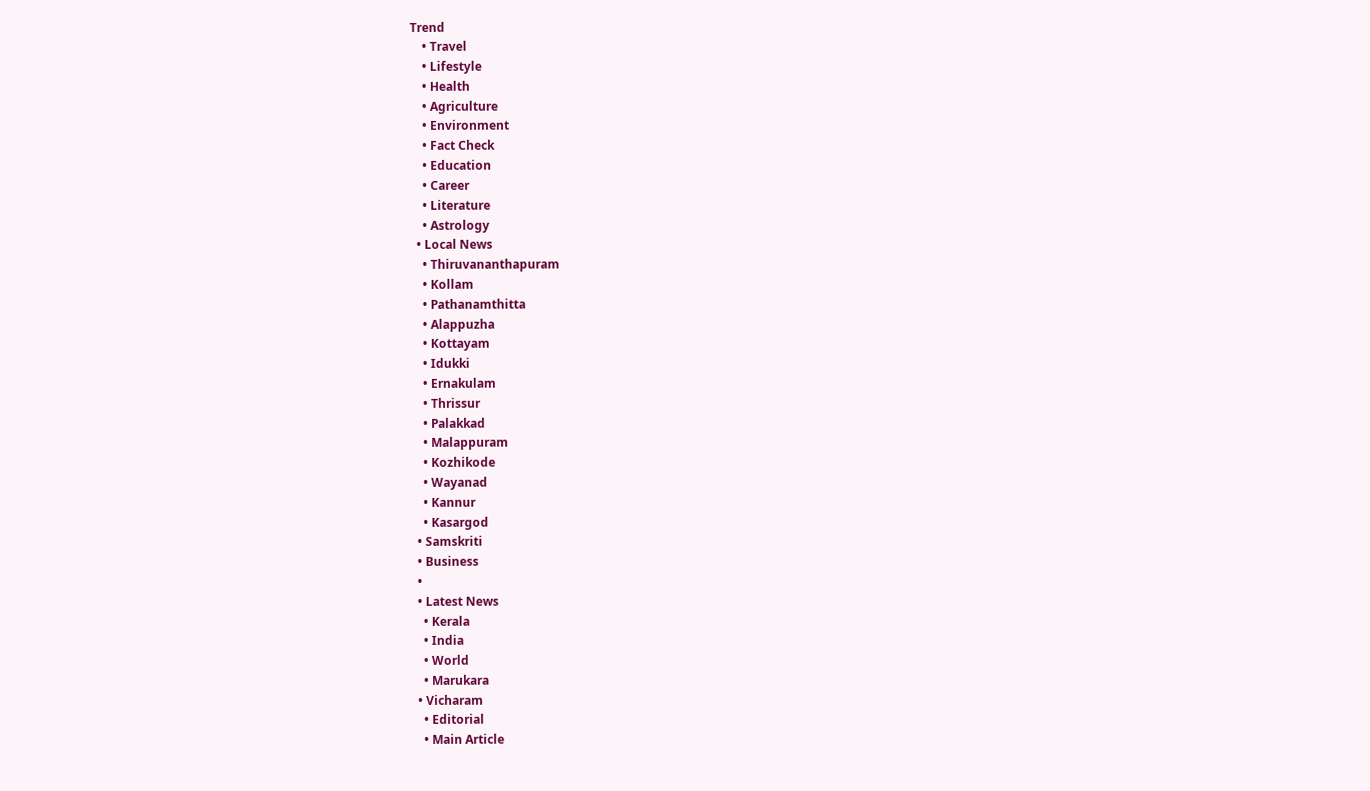Trend
    • Travel
    • Lifestyle
    • Health
    • Agriculture
    • Environment
    • Fact Check
    • Education
    • Career
    • Literature
    • Astrology
  • Local News
    • Thiruvananthapuram
    • Kollam
    • Pathanamthitta
    • Alappuzha
    • Kottayam
    • Idukki
    • Ernakulam
    • Thrissur
    • Palakkad
    • Malappuram
    • Kozhikode
    • Wayanad
    • Kannur
    • Kasargod
  • Samskriti
  • Business
  •
  • Latest News
    • Kerala
    • India
    • World
    • Marukara
  • Vicharam
    • Editorial
    • Main Article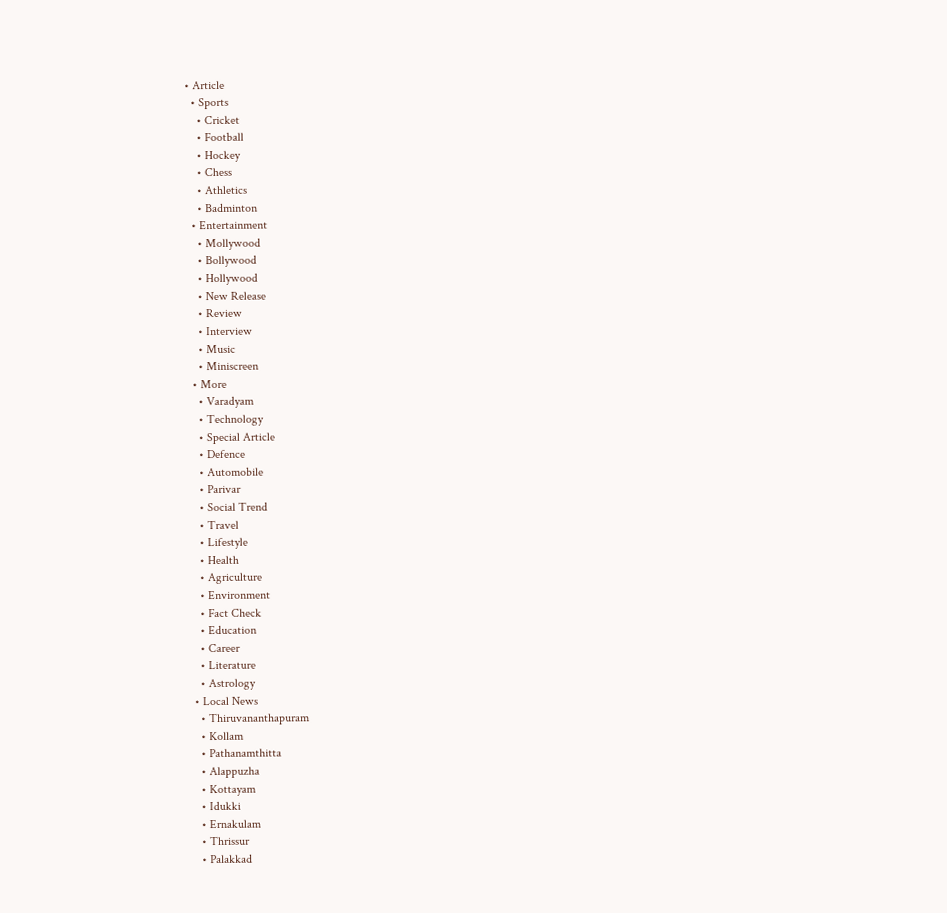• Article
  • Sports
    • Cricket
    • Football
    • Hockey
    • Chess
    • Athletics
    • Badminton
  • Entertainment
    • Mollywood
    • Bollywood
    • Hollywood
    • New Release
    • Review
    • Interview
    • Music
    • Miniscreen
  • More
    • Varadyam
    • Technology
    • Special Article
    • Defence
    • Automobile
    • Parivar
    • Social Trend
    • Travel
    • Lifestyle
    • Health
    • Agriculture
    • Environment
    • Fact Check
    • Education
    • Career
    • Literature
    • Astrology
  • Local News
    • Thiruvananthapuram
    • Kollam
    • Pathanamthitta
    • Alappuzha
    • Kottayam
    • Idukki
    • Ernakulam
    • Thrissur
    • Palakkad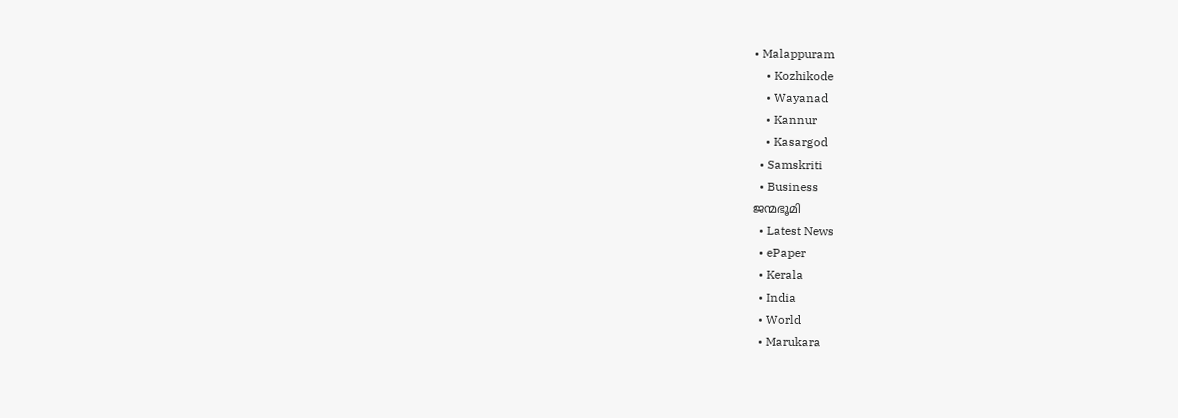• Malappuram
    • Kozhikode
    • Wayanad
    • Kannur
    • Kasargod
  • Samskriti
  • Business
ജന്മഭൂമി
  • Latest News
  • ePaper
  • Kerala
  • India
  • World
  • Marukara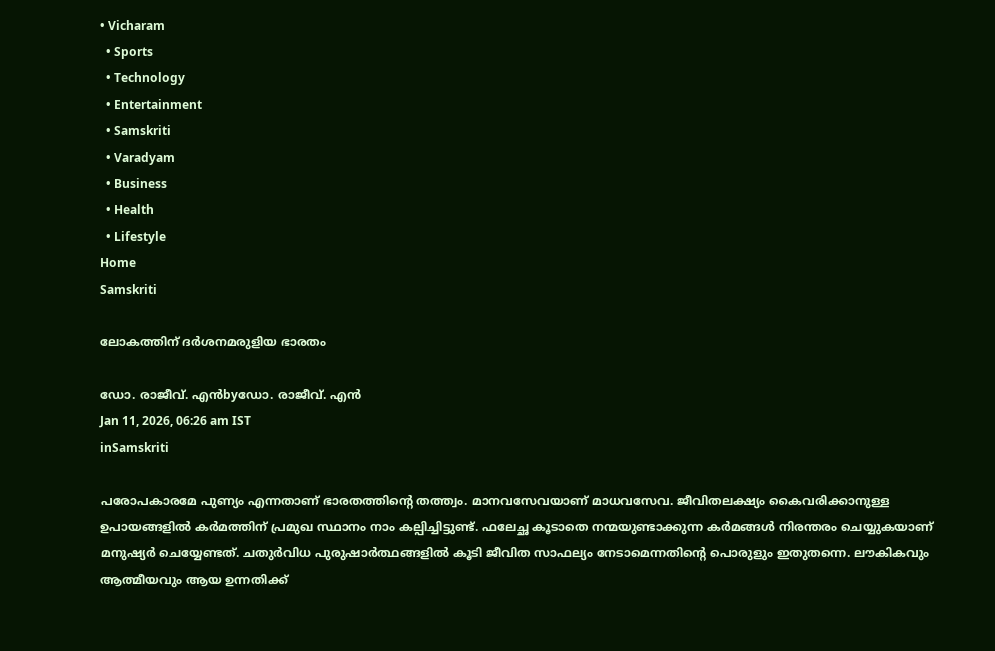• Vicharam
  • Sports
  • Technology
  • Entertainment
  • Samskriti
  • Varadyam
  • Business
  • Health
  • Lifestyle
Home
Samskriti

ലോകത്തിന് ദര്‍ശനമരുളിയ ഭാരതം

ഡോ. രാജീവ്. എന്‍byഡോ. രാജീവ്. എന്‍
Jan 11, 2026, 06:26 am IST
inSamskriti

പരോപകാരമേ പുണ്യം എന്നതാണ് ഭാരതത്തിന്റെ തത്ത്വം. മാനവസേവയാണ് മാധവസേവ. ജീവിതലക്ഷ്യം കൈവരിക്കാനുള്ള ഉപായങ്ങളില്‍ കര്‍മത്തിന് പ്രമുഖ സ്ഥാനം നാം കല്പിച്ചിട്ടുണ്ട്. ഫലേച്ഛ കൂടാതെ നന്മയുണ്ടാക്കുന്ന കര്‍മങ്ങള്‍ നിരന്തരം ചെയ്യുകയാണ് മനുഷ്യര്‍ ചെയ്യേണ്ടത്. ചതുര്‍വിധ പുരുഷാര്‍ത്ഥങ്ങളില്‍ കൂടി ജീവിത സാഫല്യം നേടാമെന്നതിന്റെ പൊരുളും ഇതുതന്നെ. ലൗകികവും ആത്മീയവും ആയ ഉന്നതിക്ക്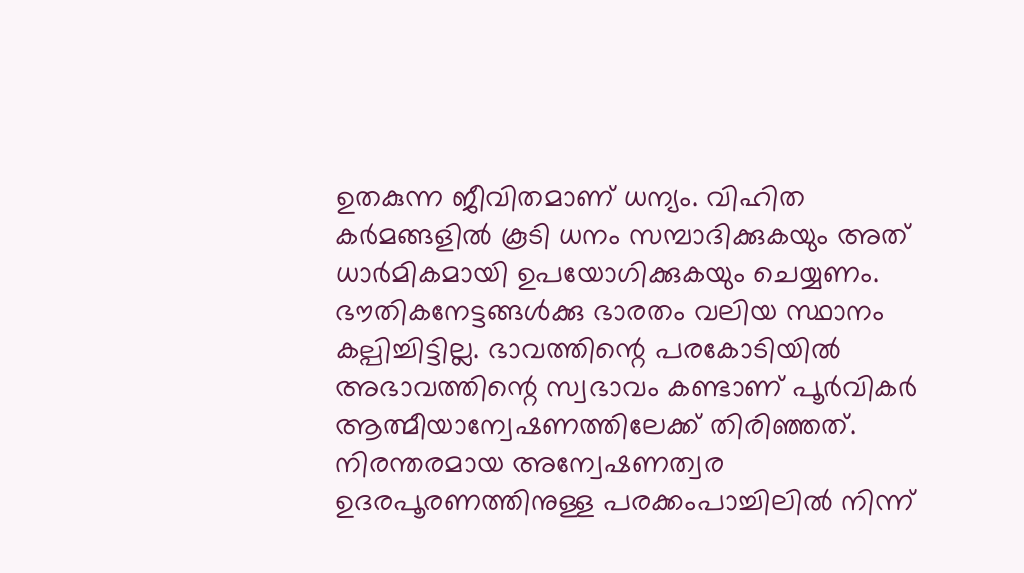ഉതകുന്ന ജീവിതമാണ് ധന്യം. വിഹിത കര്‍മങ്ങളില്‍ കൂടി ധനം സമ്പാദിക്കുകയും അത് ധാര്‍മികമായി ഉപയോഗിക്കുകയും ചെയ്യണം. ഭൗതികനേട്ടങ്ങള്‍ക്കു ഭാരതം വലിയ സ്ഥാനം കല്പിച്ചിട്ടില്ല. ഭാവത്തിന്റെ പരകോടിയില്‍ അഭാവത്തിന്റെ സ്വഭാവം കണ്ടാണ് പൂര്‍വികര്‍ ആത്മീയാന്വേഷണത്തിലേക്ക് തിരിഞ്ഞത്. നിരന്തരമായ അന്വേഷണത്വര ഉദരപൂരണത്തിനുള്ള പരക്കംപാച്ചിലില്‍ നിന്ന്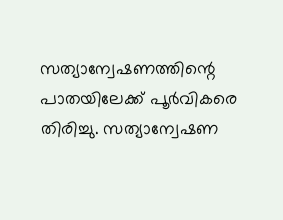സത്യാന്വേഷണത്തിന്റെ പാതയിലേക്ക് പൂര്‍വികരെ തിരിച്ചു. സത്യാന്വേഷണ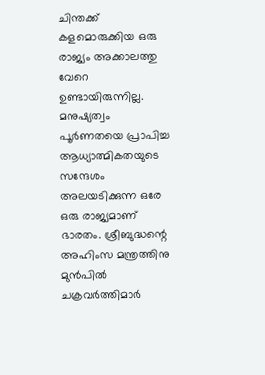ചിന്തക്ക് കളമൊരുക്കിയ ഒരു രാജ്യം അക്കാലത്തു വേറെ ഉണ്ടായിരുന്നില്ല. മനുഷ്യത്വം പൂര്‍ണതയെ പ്രാപിച്ച ആധ്യാത്മികതയുടെ സന്ദേശം അലയടിക്കുന്ന ഒരേ ഒരു രാജ്യമാണ് ഭാരതം. ശ്രീബുദ്ധന്റെ അഹിംസ മന്ത്രത്തിനു മുന്‍പില്‍ ചക്രവര്‍ത്തിമാര്‍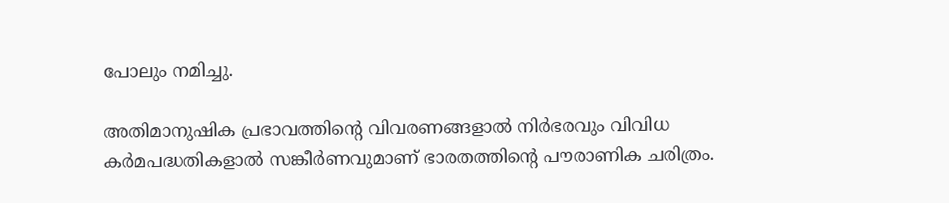പോലും നമിച്ചു.

അതിമാനുഷിക പ്രഭാവത്തിന്റെ വിവരണങ്ങളാല്‍ നിര്‍ഭരവും വിവിധ കര്‍മപദ്ധതികളാല്‍ സങ്കീര്‍ണവുമാണ് ഭാരതത്തിന്റെ പൗരാണിക ചരിത്രം.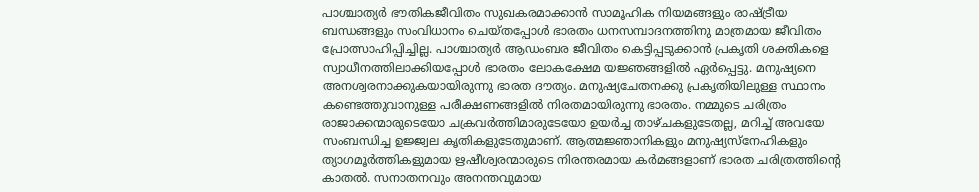പാശ്ചാത്യര്‍ ഭൗതികജീവിതം സുഖകരമാക്കാന്‍ സാമൂഹിക നിയമങ്ങളും രാഷ്‌ട്രീയ ബന്ധങ്ങളും സംവിധാനം ചെയ്തപ്പോള്‍ ഭാരതം ധനസമ്പാദനത്തിനു മാത്രമായ ജീവിതം പ്രോത്സാഹിപ്പിച്ചില്ല. പാശ്ചാത്യര്‍ ആഡംബര ജീവിതം കെട്ടിപ്പടുക്കാന്‍ പ്രകൃതി ശക്തികളെ സ്വാധീനത്തിലാക്കിയപ്പോള്‍ ഭാരതം ലോകക്ഷേമ യജ്ഞങ്ങളില്‍ ഏര്‍പ്പെട്ടു. മനുഷ്യനെ അനശ്വരനാക്കുകയായിരുന്നു ഭാരത ദൗത്യം. മനുഷ്യചേതനക്കു പ്രകൃതിയിലുള്ള സ്ഥാനം കണ്ടെത്തുവാനുള്ള പരീക്ഷണങ്ങളില്‍ നിരതമായിരുന്നു ഭാരതം. നമ്മുടെ ചരിത്രം രാജാക്കന്മാരുടെയോ ചക്രവര്‍ത്തിമാരുടേയോ ഉയര്‍ച്ച താഴ്ചകളുടേതല്ല, മറിച്ച് അവയേ സംബന്ധിച്ച ഉജ്ജ്വല കൃതികളുടേതുമാണ്. ആത്മജ്ഞാനികളും മനുഷ്യസ്‌നേഹികളും ത്യാഗമൂര്‍ത്തികളുമായ ഋഷീശ്വരന്മാരുടെ നിരന്തരമായ കര്‍മങ്ങളാണ് ഭാരത ചരിത്രത്തിന്റെ കാതല്‍. സനാതനവും അനന്തവുമായ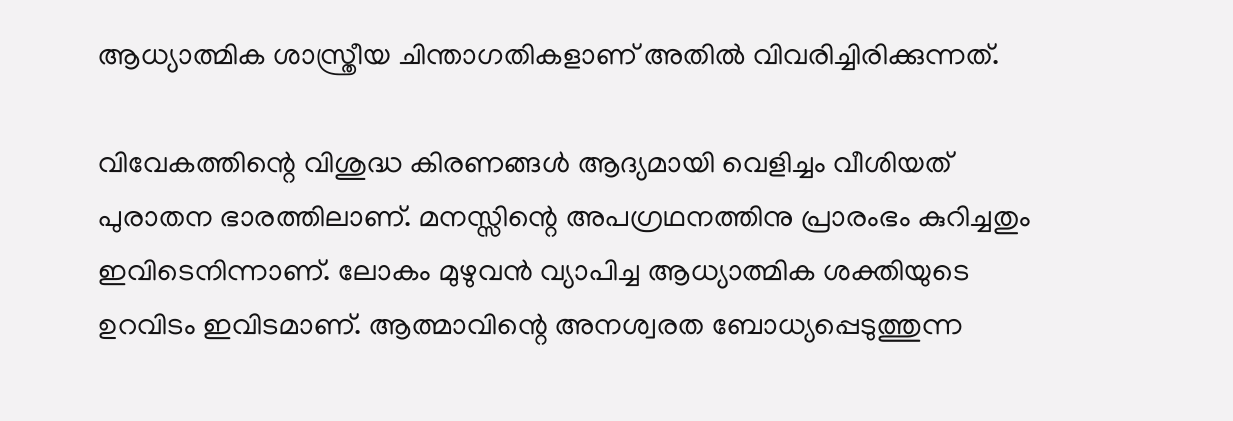ആധ്യാത്മിക ശാസ്ത്രീയ ചിന്താഗതികളാണ് അതില്‍ വിവരിച്ചിരിക്കുന്നത്.

വിവേകത്തിന്റെ വിശുദ്ധ കിരണങ്ങള്‍ ആദ്യമായി വെളിച്ചം വീശിയത് പുരാതന ഭാരത്തിലാണ്. മനസ്സിന്റെ അപഗ്രഥനത്തിനു പ്രാരംഭം കുറിച്ചതും ഇവിടെനിന്നാണ്. ലോകം മുഴുവന്‍ വ്യാപിച്ച ആധ്യാത്മിക ശക്തിയുടെ ഉറവിടം ഇവിടമാണ്. ആത്മാവിന്റെ അനശ്വരത ബോധ്യപ്പെടുത്തുന്ന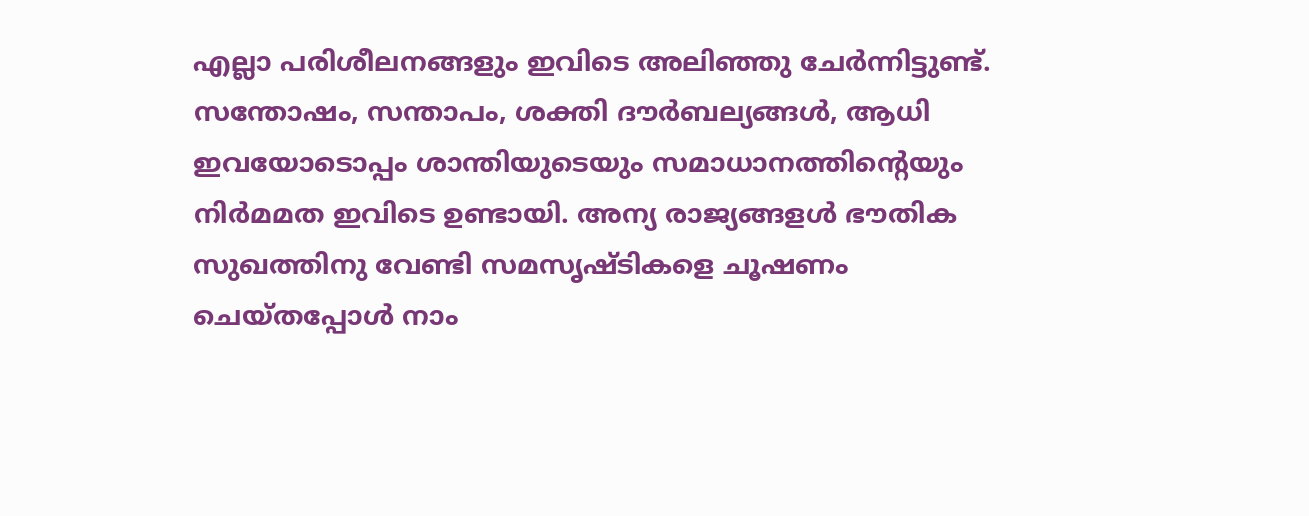എല്ലാ പരിശീലനങ്ങളും ഇവിടെ അലിഞ്ഞു ചേര്‍ന്നിട്ടുണ്ട്. സന്തോഷം, സന്താപം, ശക്തി ദൗര്‍ബല്യങ്ങള്‍, ആധി ഇവയോടൊപ്പം ശാന്തിയുടെയും സമാധാനത്തിന്റെയും നിര്‍മമത ഇവിടെ ഉണ്ടായി. അന്യ രാജ്യങ്ങളള്‍ ഭൗതിക സുഖത്തിനു വേണ്ടി സമസൃഷ്ടികളെ ചൂഷണം ചെയ്തപ്പോള്‍ നാം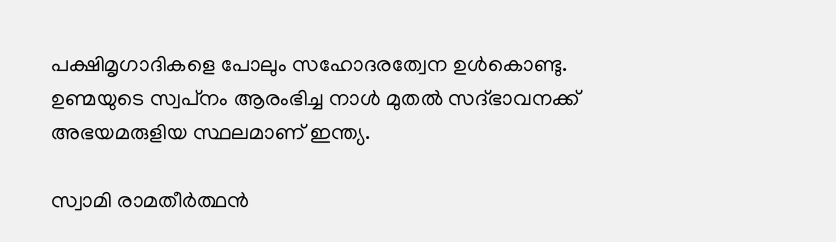പക്ഷിമൃഗാദികളെ പോലും സഹോദരത്വേന ഉള്‍കൊണ്ടു. ഉണ്മയുടെ സ്വപ്‌നം ആരംഭിച്ച നാള്‍ മുതല്‍ സദ്ഭാവനക്ക് അഭയമരുളിയ സ്ഥലമാണ് ഇന്ത്യ.

സ്വാമി രാമതീര്‍ത്ഥന്‍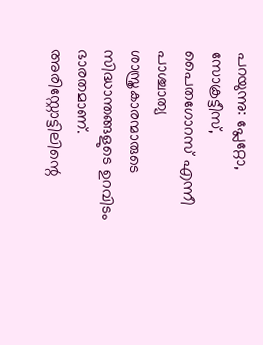പറയുന്നു: പ്ലേറ്റോ, സോക്രട്ടീസ്, പൈതഗോറസ് എന്നീ പാശ്ചാത്യ ശാസ്ത്രകാരന്മാരുടെ സിദ്ധാന്തങ്ങളുടെ ഉറവിടം ഭാരതമാണ്. അരിസ്റ്റോട്ടിലിന്റെ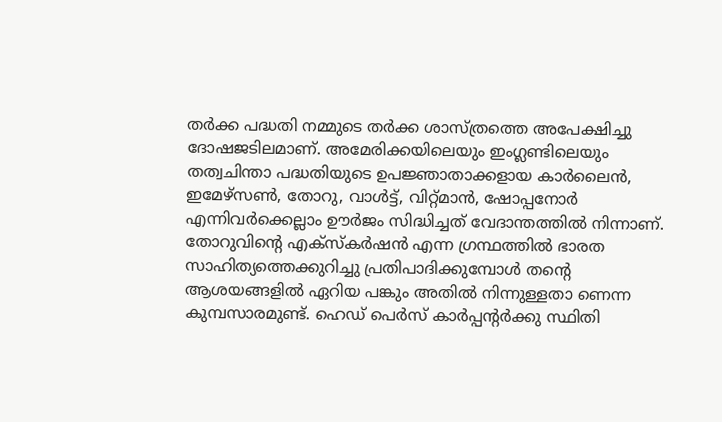തര്‍ക്ക പദ്ധതി നമ്മുടെ തര്‍ക്ക ശാസ്ത്രത്തെ അപേക്ഷിച്ചു ദോഷജടിലമാണ്. അമേരിക്കയിലെയും ഇംഗ്ലണ്ടിലെയും തത്വചിന്താ പദ്ധതിയുടെ ഉപജ്ഞാതാക്കളായ കാര്‍ലൈന്‍, ഇമേഴ്‌സണ്‍, തോറു, വാള്‍ട്ട്, വിറ്റ്മാന്‍, ഷോപ്പനോര്‍ എന്നിവര്‍ക്കെല്ലാം ഊര്‍ജം സിദ്ധിച്ചത് വേദാന്തത്തില്‍ നിന്നാണ്. തോറുവിന്റെ എക്‌സ്‌കര്‍ഷന്‍ എന്ന ഗ്രന്ഥത്തില്‍ ഭാരത സാഹിത്യത്തെക്കുറിച്ചു പ്രതിപാദിക്കുമ്പോള്‍ തന്റെ ആശയങ്ങളില്‍ ഏറിയ പങ്കും അതില്‍ നിന്നുള്ളതാ ണെന്ന കുമ്പസാരമുണ്ട്. ഹെഡ് പെര്‍സ് കാര്‍പ്പന്റര്‍ക്കു സ്ഥിതി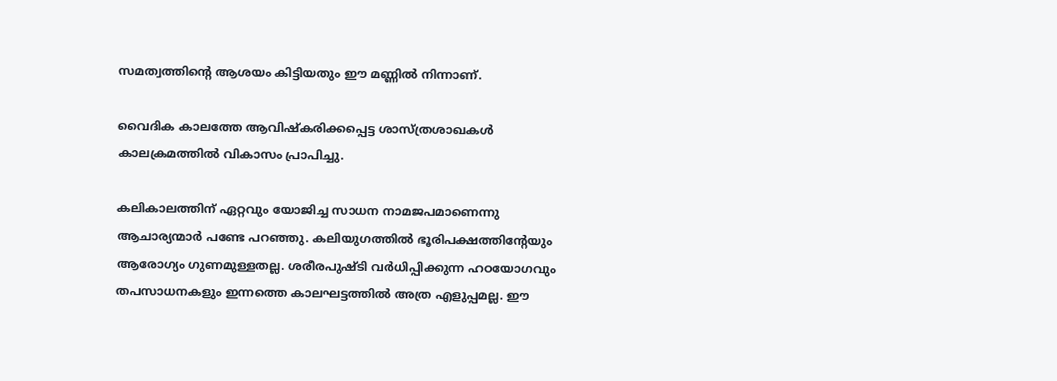സമത്വത്തിന്റെ ആശയം കിട്ടിയതും ഈ മണ്ണില്‍ നിന്നാണ്.

വൈദിക കാലത്തേ ആവിഷ്‌കരിക്കപ്പെട്ട ശാസ്ത്രശാഖകള്‍ കാലക്രമത്തില്‍ വികാസം പ്രാപിച്ചു.

കലികാലത്തിന് ഏറ്റവും യോജിച്ച സാധന നാമജപമാണെന്നു ആചാര്യന്മാര്‍ പണ്ടേ പറഞ്ഞു. കലിയുഗത്തില്‍ ഭൂരിപക്ഷത്തിന്റേയും ആരോഗ്യം ഗുണമുള്ളതല്ല. ശരീരപുഷ്ടി വര്‍ധിപ്പിക്കുന്ന ഹഠയോഗവും തപസാധനകളും ഇന്നത്തെ കാലഘട്ടത്തില്‍ അത്ര എളുപ്പമല്ല. ഈ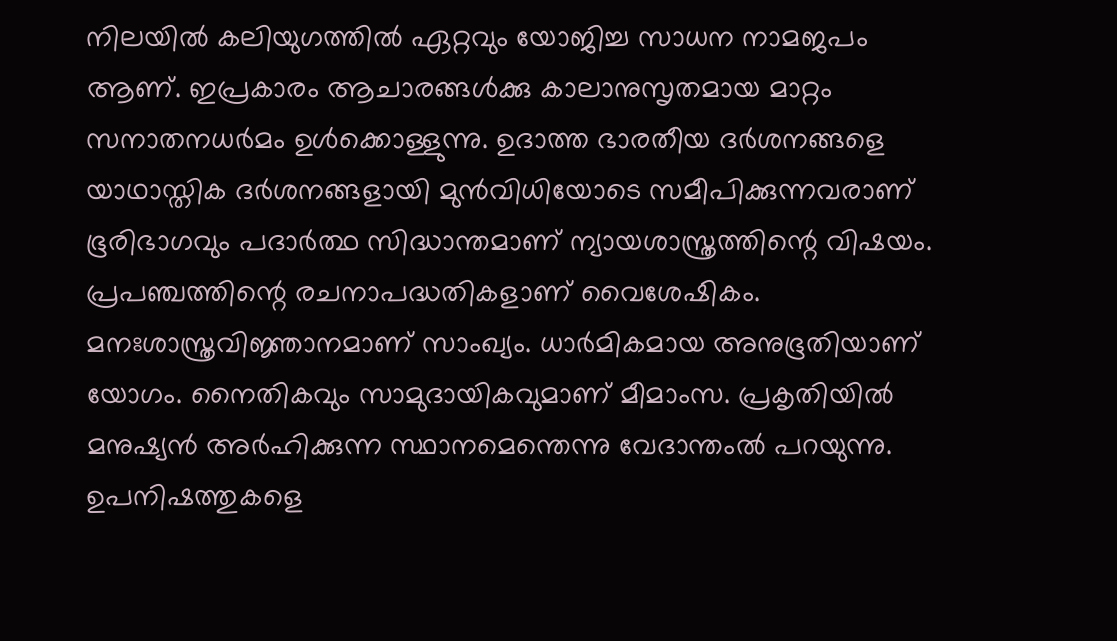നിലയില്‍ കലിയുഗത്തില്‍ ഏറ്റവും യോജിച്ച സാധന നാമജപം ആണ്. ഇപ്രകാരം ആചാരങ്ങള്‍ക്കു കാലാനുസൃതമായ മാറ്റം സനാതനധര്‍മം ഉള്‍ക്കൊള്ളുന്നു. ഉദാത്ത ഭാരതീയ ദര്‍ശനങ്ങളെ യാഥാസ്തിക ദര്‍ശനങ്ങളായി മുന്‍വിധിയോടെ സമീപിക്കുന്നവരാണ് ഭൂരിഭാഗവും പദാര്‍ത്ഥ സിദ്ധാന്തമാണ് ന്യായശാസ്ത്രത്തിന്റെ വിഷയം. പ്രപഞ്ചത്തിന്റെ രചനാപദ്ധതികളാണ് വൈശേഷികം. മനഃശാസ്ത്രവിജ്ഞാനമാണ് സാംഖ്യം. ധാര്‍മികമായ അനുഭൂതിയാണ് യോഗം. നൈതികവും സാമുദായികവുമാണ് മീമാംസ. പ്രകൃതിയില്‍ മനുഷ്യന്‍ അര്‍ഹിക്കുന്ന സ്ഥാനമെന്തെന്നു വേദാന്തംല്‍ പറയുന്നു. ഉപനിഷത്തുകളെ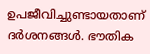ഉപജീവിച്ചുണ്ടായതാണ് ദര്‍ശനങ്ങള്‍. ഭൗതിക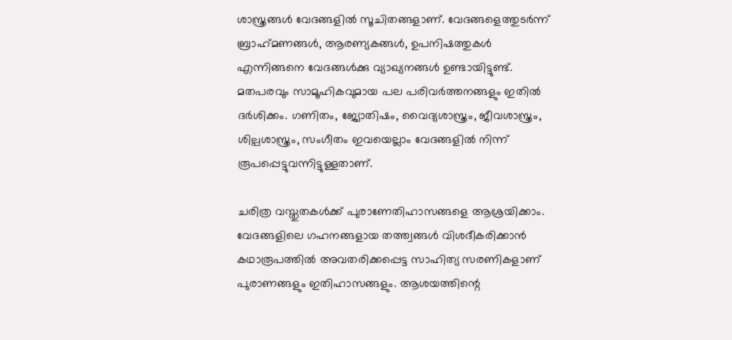ശാസ്ത്രങ്ങള്‍ വേദങ്ങളില്‍ സൂചിതങ്ങളാണ്. വേദങ്ങളെത്തുടര്‍ന്ന് ബ്രാഹ്‌മണങ്ങള്‍, ആരണ്യകങ്ങള്‍, ഉപനിഷത്തുകള്‍ എന്നിങ്ങനെ വേദങ്ങള്‍ക്കു വ്യാഖ്യനങ്ങള്‍ ഉണ്ടായിട്ടുണ്ട്. മതപരവും സാമൂഹികവുമായ പല പരിവര്‍ത്തനങ്ങളും ഇതില്‍ ദര്‍ശിക്കം. ഗണിതം, ജ്യോതിഷം, വൈദ്യശാസ്ത്രം, ജീവശാസ്ത്രം, ശില്പശാസ്ത്രം, സംഗീതം ഇവയെല്ലാം വേദങ്ങളില്‍ നിന്ന് രൂപപ്പെട്ടുവന്നിട്ടുള്ളതാണ്.

ചരിത്ര വസ്തുതകള്‍ക്ക് പുരാണേതിഹാസങ്ങളെ ആശ്രയിക്കാം. വേദങ്ങളിലെ ഗഹനങ്ങളായ തത്ത്വങ്ങള്‍ വിശദീകരിക്കാന്‍ കഥാരൂപത്തില്‍ അവതരിക്കപ്പെട്ട സാഹിത്യ സരണികളാണ് പുരാണങ്ങളും ഇതിഹാസങ്ങളും. ആശയത്തിന്റെ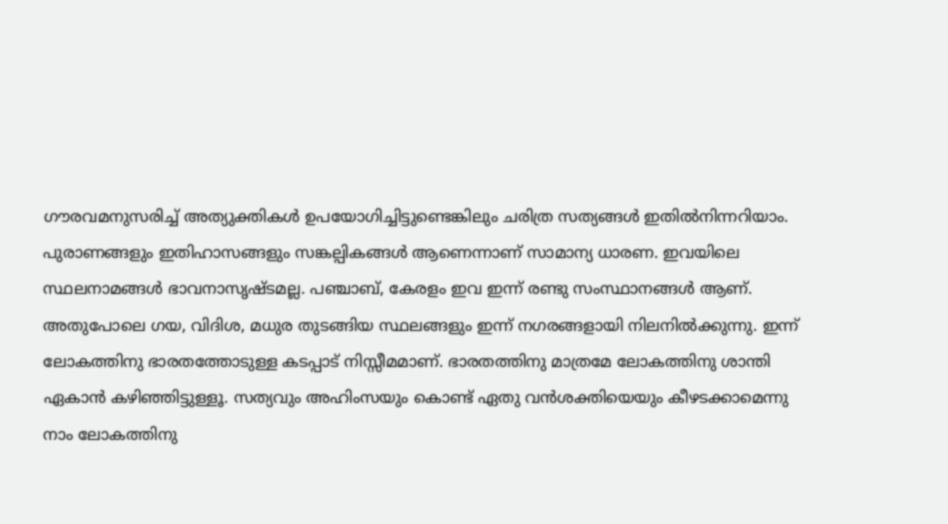ഗൗരവമനുസരിച്ച് അത്യുക്തികള്‍ ഉപയോഗിച്ചിട്ടുണ്ടെങ്കിലും ചരിത്ര സത്യങ്ങള്‍ ഇതില്‍നിന്നറിയാം. പുരാണങ്ങളും ഇതിഹാസങ്ങളും സങ്കല്പികങ്ങള്‍ ആണെന്നാണ് സാമാന്യ ധാരണ. ഇവയിലെ സ്ഥലനാമങ്ങള്‍ ഭാവനാസൃഷ്ടമല്ല. പഞ്ചാബ്, കേരളം ഇവ ഇന്ന് രണ്ടു സംസ്ഥാനങ്ങള്‍ ആണ്. അതുപോലെ ഗയ, വിദിശ, മധുര തുടങ്ങിയ സ്ഥലങ്ങളും ഇന്ന് നഗരങ്ങളായി നിലനില്‍ക്കുന്നു. ഇന്ന് ലോകത്തിനു ഭാരതത്തോടുള്ള കടപ്പാട് നിസ്സീമമാണ്. ഭാരതത്തിനു മാത്രമേ ലോകത്തിനു ശാന്തി ഏകാന്‍ കഴിഞ്ഞിട്ടുള്ളൂ. സത്യവും അഹിംസയും കൊണ്ട് ഏതു വന്‍ശക്തിയെയും കീഴടക്കാമെന്നു നാം ലോകത്തിനു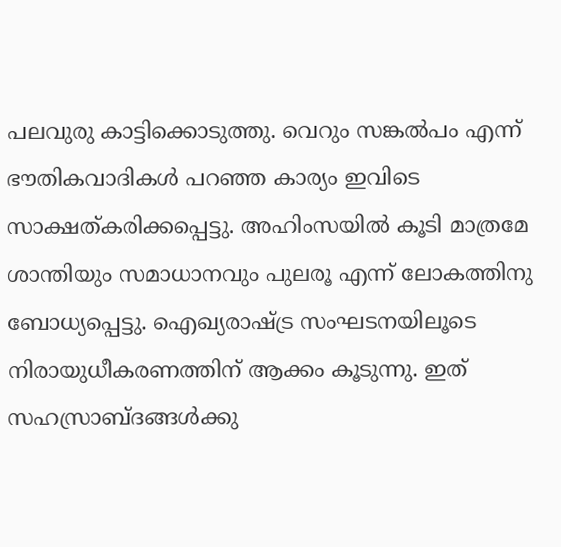പലവുരു കാട്ടിക്കൊടുത്തു. വെറും സങ്കല്‍പം എന്ന് ഭൗതികവാദികള്‍ പറഞ്ഞ കാര്യം ഇവിടെ സാക്ഷത്കരിക്കപ്പെട്ടു. അഹിംസയില്‍ കൂടി മാത്രമേ ശാന്തിയും സമാധാനവും പുലരൂ എന്ന് ലോകത്തിനു ബോധ്യപ്പെട്ടു. ഐഖ്യരാഷ്‌ട്ര സംഘടനയിലൂടെ നിരായുധീകരണത്തിന് ആക്കം കൂടുന്നു. ഇത് സഹസ്രാബ്ദങ്ങള്‍ക്കു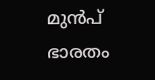മുന്‍പ് ഭാരതം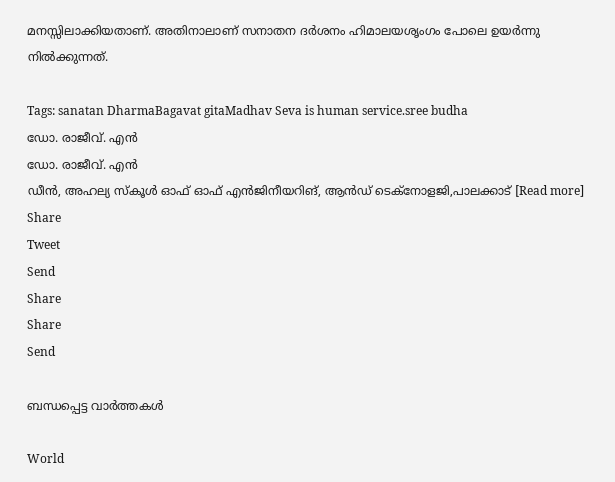മനസ്സിലാക്കിയതാണ്. അതിനാലാണ് സനാതന ദര്‍ശനം ഹിമാലയശൃംഗം പോലെ ഉയര്‍ന്നു നില്‍ക്കുന്നത്.

Tags: sanatan DharmaBagavat gitaMadhav Seva is human service.sree budha
ഡോ. രാജീവ്. എന്‍
ഡോ. രാജീവ്. എന്‍
ഡീന്‍, അഹല്യ സ്‌കൂള്‍ ഓഫ് ഓഫ് എന്‍ജിനീയറിങ്, ആന്‍ഡ് ടെക്‌നോളജി,പാലക്കാട് [Read more]
Share
Tweet
Send
Share
Share
Send

ബന്ധപ്പെട്ട വാര്‍ത്തകള്‍

World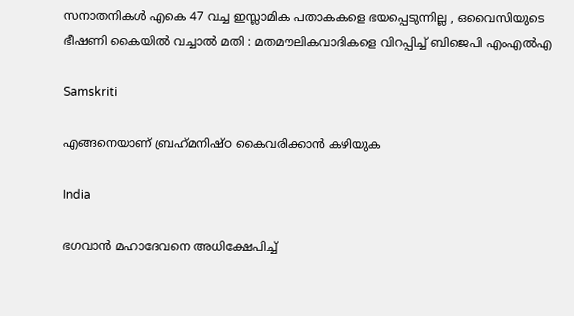സനാതനികൾ എകെ 47 വച്ച ഇസ്ലാമിക പതാകകളെ ഭയപ്പെടുന്നില്ല , ഒവൈസിയുടെ ഭീഷണി കൈയിൽ വച്ചാൽ മതി : മതമൗലികവാദികളെ വിറപ്പിച്ച് ബിജെപി എംഎൽഎ

Samskriti

എങ്ങനെയാണ് ബ്രഹ്‌മനിഷ്ഠ കൈവരിക്കാന്‍ കഴിയുക

India

ഭഗവാൻ മഹാദേവനെ അധിക്ഷേപിച്ച്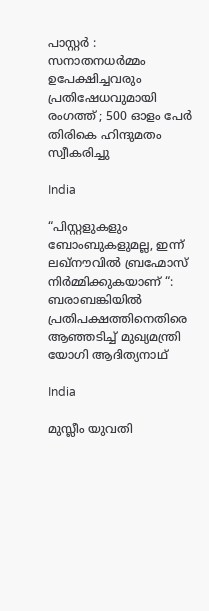പാസ്റ്റർ : സനാതനധർമ്മം ഉപേക്ഷിച്ചവരും പ്രതിഷേധവുമായി രംഗത്ത് ; 500 ഓളം പേർ തിരികെ ഹിന്ദുമതം സ്വീകരിച്ചു

India

“പിസ്റ്റളുകളും ബോംബുകളുമല്ല, ഇന്ന് ലഖ്‌നൗവിൽ ബ്രഹ്മോസ് നിർമ്മിക്കുകയാണ് “: ബരാബങ്കിയിൽ പ്രതിപക്ഷത്തിനെതിരെ ആഞ്ഞടിച്ച് മുഖ്യമന്ത്രി യോഗി ആദിത്യനാഥ്

India

മുസ്ലീം യുവതി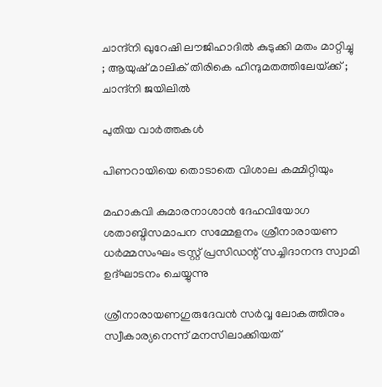ചാന്ദ്നി ഖുറേഷി ലൗജിഹാദിൽ കുടുക്കി മതം മാറ്റിച്ചു ; ആയുഷ് മാലിക് തിരികെ ഹിന്ദുമതത്തിലേയ്‌ക്ക് ; ചാന്ദ്നി ജയിലിൽ

പുതിയ വാര്‍ത്തകള്‍

പിണറായിയെ തൊടാതെ വിശാല കമ്മിറ്റിയും

മഹാകവി കുമാരനാശാന്‍ ദേഹവിയോഗ ശതാബ്ദിസമാപന സമ്മേളനം ശ്രീനാരായണ ധര്‍മ്മസംഘം ട്രസ്റ്റ് പ്രസിഡന്റ് സച്ചിദാനന്ദ സ്വാമി ഉദ്ഘാടനം ചെയ്യുന്നു

ശ്രീനാരായണഗുരുദേവന്‍ സര്‍വ്വ ലോകത്തിനും സ്വീകാര്യനെന്ന് മനസിലാക്കിയത്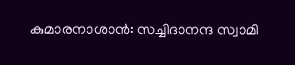കുമാരനാശാന്‍: സച്ചിദാനന്ദ സ്വാമി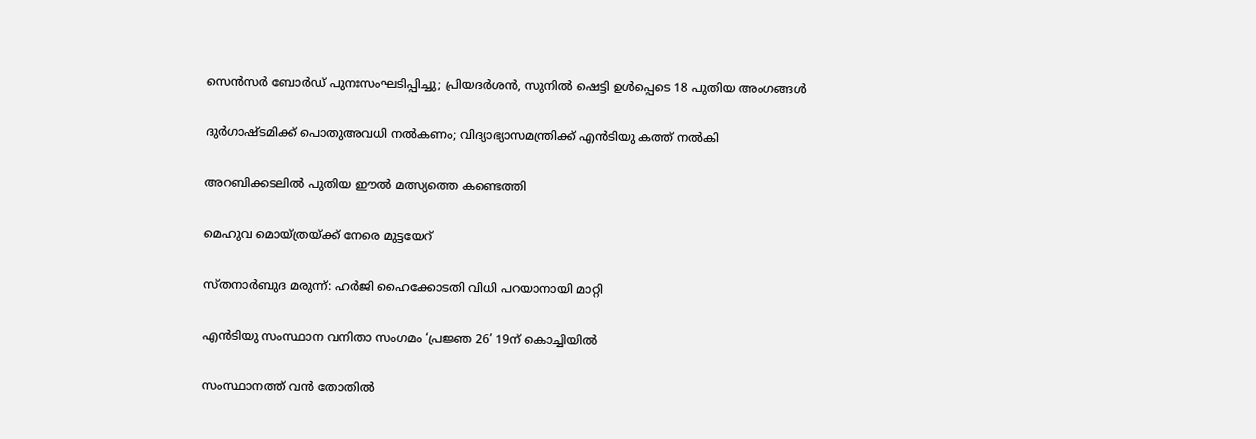സെൻസർ ബോർഡ് പുനഃസംഘടിപ്പിച്ചു; പ്രിയദർശൻ, സുനിൽ ഷെട്ടി ഉൾപ്പെടെ 18 പുതിയ അംഗങ്ങൾ

ദുര്‍ഗാഷ്ടമിക്ക് പൊതുഅവധി നല്‍കണം; വിദ്യാഭ്യാസമന്ത്രിക്ക് എന്‍ടിയു കത്ത് നല്‍കി

അറബിക്കടലില്‍ പുതിയ ഈല്‍ മത്സ്യത്തെ കണ്ടെത്തി

മെഹുവ മൊയ്ത്രയ്‌ക്ക് നേരെ മുട്ടയേറ്

സ്തനാര്‍ബുദ മരുന്ന്: ഹര്‍ജി ഹൈക്കോടതി വിധി പറയാനായി മാറ്റി

എന്‍ടിയു സംസ്ഥാന വനിതാ സംഗമം ‘പ്രജ്ഞ 26’ 19ന് കൊച്ചിയില്‍

സംസ്ഥാനത്ത് വന്‍ തോതില്‍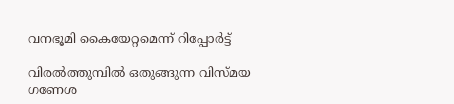വനഭൂമി കൈയേറ്റമെന്ന് റിപ്പോര്‍ട്ട്

വിരല്‍ത്തുമ്പില്‍ ഒതുങ്ങുന്ന വിസ്മയ ഗണേശ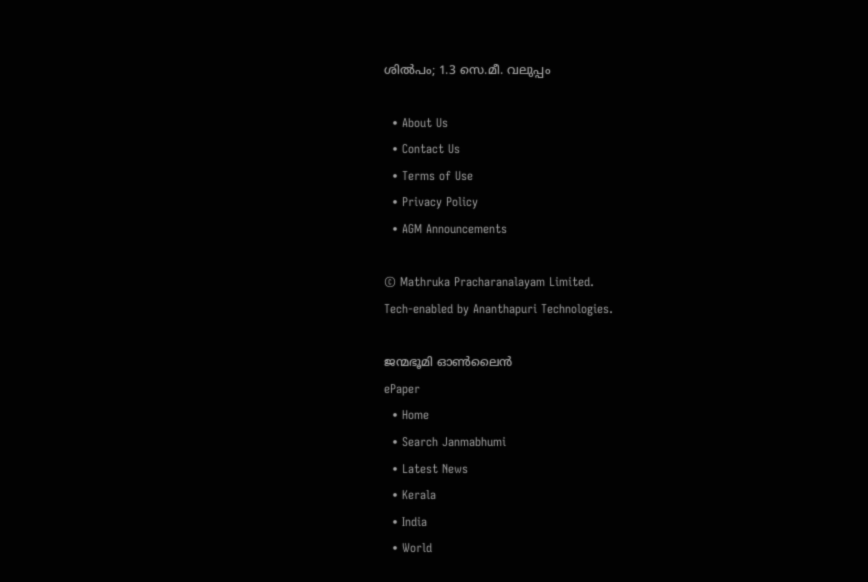ശില്‍പം; 1.3 സെ.മീ. വലുപ്പം

  • About Us
  • Contact Us
  • Terms of Use
  • Privacy Policy
  • AGM Announcements

© Mathruka Pracharanalayam Limited.
Tech-enabled by Ananthapuri Technologies.

ജന്മഭൂമി ഓണ്‍ലൈന്‍
ePaper
  • Home
  • Search Janmabhumi
  • Latest News
  • Kerala
  • India
  • World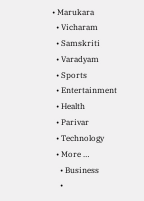• Marukara
  • Vicharam
  • Samskriti
  • Varadyam
  • Sports
  • Entertainment
  • Health
  • Parivar
  • Technology
  • More …
    • Business
    •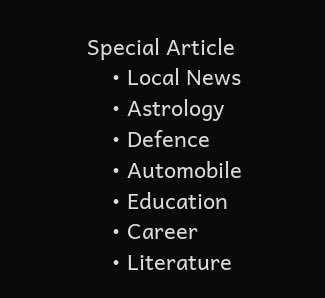Special Article
    • Local News
    • Astrology
    • Defence
    • Automobile
    • Education
    • Career
    • Literature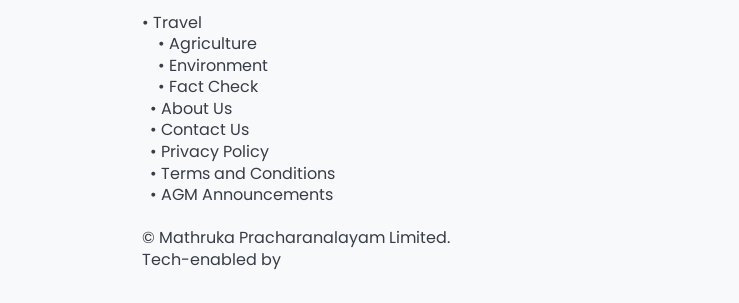• Travel
    • Agriculture
    • Environment
    • Fact Check
  • About Us
  • Contact Us
  • Privacy Policy
  • Terms and Conditions
  • AGM Announcements

© Mathruka Pracharanalayam Limited.
Tech-enabled by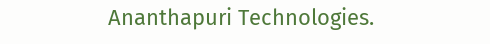Ananthapuri Technologies.